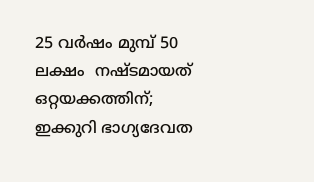25 വര്‍ഷം മുമ്പ്‌ 50 ലക്ഷം  നഷ്ടമായത് ഒറ്റയക്കത്തിന്; ഇക്കുറി ഭാഗ്യദേവത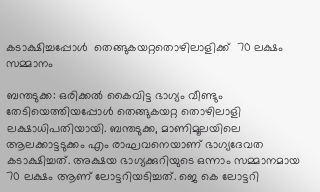കടാക്ഷിച്ചപ്പോൾ  തെങ്ങുകയറ്റതൊഴിലാളിക്ക്  70 ലക്ഷം സമ്മാനം

ബന്തടുക്ക: ഒരിക്കൽ കൈവിട്ട ഭാഗ്യം വീണ്ടും തേടിയെത്തിയപ്പോൾ തെങ്ങുകയറ്റ തൊഴിലാളി ലക്ഷാധിപതിയായി. ബന്തടുക്ക, മാണിമൂലയിലെ ആലക്കാട്ടടുക്കം എം രാഘവനെയാണ്‌ ഭാഗ്യദേവത കടാക്ഷിച്ചത്‌. അക്ഷയ ഭാഗ്യക്കുറിയുടെ ഒന്നാം സമ്മാനമായ 70 ലക്ഷം ആണ് ലോട്ടറിയടിച്ചത്. ജെ കെ ലോട്ടറി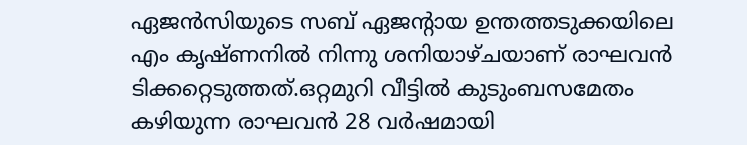ഏജന്‍സിയുടെ സബ്‌ ഏജന്റായ ഉന്തത്തടുക്കയിലെ എം കൃഷ്‌ണനില്‍ നിന്നു ശനിയാഴ്‌ചയാണ്‌ രാഘവന്‍ ടിക്കറ്റെടുത്തത്‌.ഒറ്റമുറി വീട്ടില്‍ കുടുംബസമേതം കഴിയുന്ന രാഘവന്‍ 28 വര്‍ഷമായി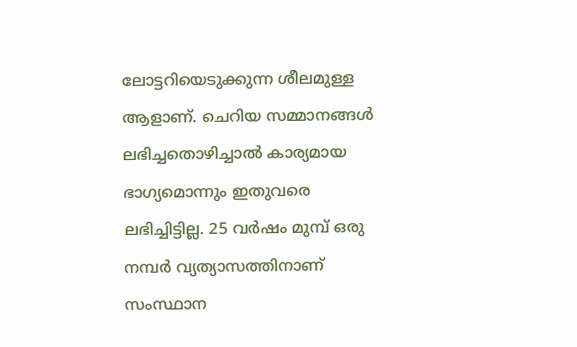ലോട്ടറിയെടുക്കുന്ന ശീലമുള്ള ആളാണ്‌. ചെറിയ സമ്മാനങ്ങള്‍ ലഭിച്ചതൊഴിച്ചാല്‍ കാര്യമായ ഭാഗ്യമൊന്നും ഇതുവരെ ലഭിച്ചിട്ടില്ല. 25 വര്‍ഷം മുമ്പ്‌ ഒരു നമ്പര്‍ വ്യത്യാസത്തിനാണ്‌ സംസ്ഥാന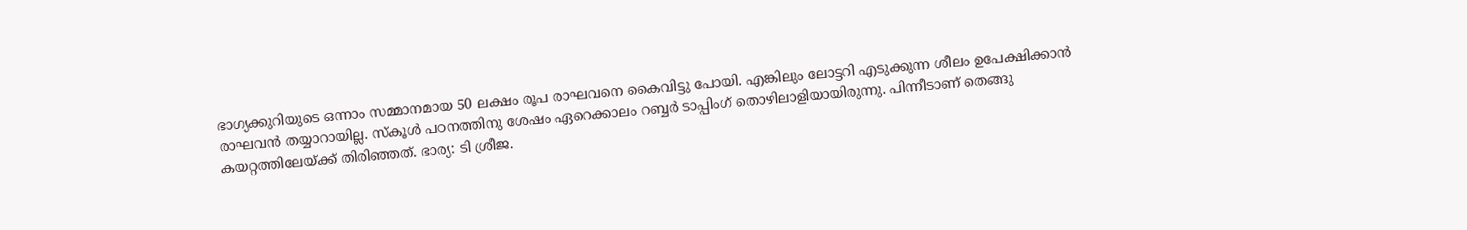ഭാഗ്യക്കുറിയുടെ ഒന്നാം സമ്മാനമായ 50 ലക്ഷം രൂപ രാഘവനെ കൈവിട്ടു പോയി. എങ്കിലും ലോട്ടറി എടുക്കുന്ന ശീലം ഉപേക്ഷിക്കാൻ രാഘവൻ തയ്യാറായില്ല. സ്‌കൂള്‍ പഠനത്തിനു ശേഷം ഏറെക്കാലം റബ്ബര്‍ ടാപ്പിംഗ്‌ തൊഴിലാളിയായിരുന്നു. പിന്നീടാണ്‌ തെങ്ങു കയറ്റത്തിലേയ്‌ക്ക്‌ തിരിഞ്ഞത്‌. ഭാര്യ: ടി ശ്രീജ.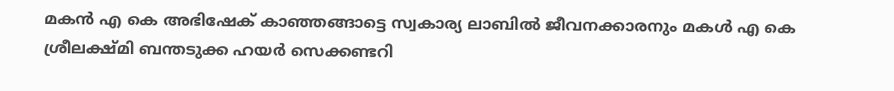മകന്‍ എ കെ അഭിഷേക്‌ കാഞ്ഞങ്ങാട്ടെ സ്വകാര്യ ലാബില്‍ ജീവനക്കാരനും മകള്‍ എ കെ ശ്രീലക്ഷ്‌മി ബന്തടുക്ക ഹയര്‍ സെക്കണ്ടറി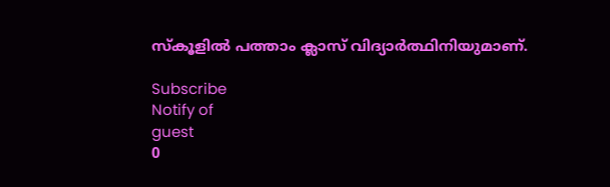സ്‌കൂളില്‍ പത്താം ക്ലാസ്‌ വിദ്യാര്‍ത്ഥിനിയുമാണ്‌.

Subscribe
Notify of
guest
0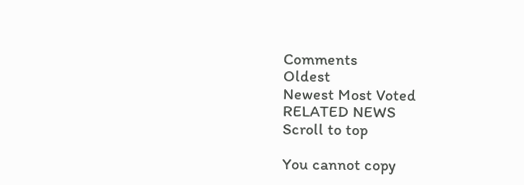Comments
Oldest
Newest Most Voted
RELATED NEWS
Scroll to top

You cannot copy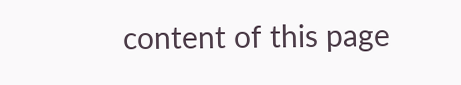content of this page